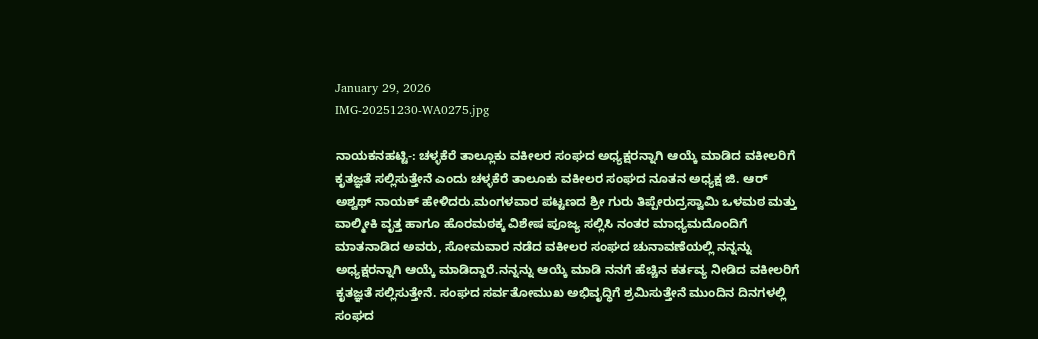January 29, 2026
IMG-20251230-WA0275.jpg

ನಾಯಕನಹಟ್ಟಿ-: ಚಳ್ಳಕೆರೆ ತಾಲ್ಲೂಕು ವಕೀಲರ ಸಂಘದ ಅಧ್ಯಕ್ಷರನ್ನಾಗಿ ಆಯ್ಕೆ ಮಾಡಿದ ವಕೀಲರಿಗೆ ಕೃತಜ್ಞತೆ ಸಲ್ಲಿಸುತ್ತೇನೆ ಎಂದು ಚಳ್ಳಕೆರೆ ತಾಲೂಕು ವಕೀಲರ ಸಂಘದ ನೂತನ ಅಧ್ಯಕ್ಷ ಜಿ. ಆರ್ ಅಶ್ವಥ್ ನಾಯಕ್ ಹೇಳಿದರು.ಮಂಗಳವಾರ ಪಟ್ಟಣದ ಶ್ರೀ ಗುರು ತಿಪ್ಪೇರುದ್ರಸ್ವಾಮಿ ಒಳಮಠ ಮತ್ತು ವಾಲ್ಮೀಕಿ ವೃತ್ತ ಹಾಗೂ ಹೊರಮಠಕ್ಕ ವಿಶೇಷ ಪೂಜ್ಯ ಸಲ್ಲಿಸಿ ನಂತರ ಮಾಧ್ಯಮದೊಂದಿಗೆ ಮಾತನಾಡಿದ ಅವರು, ಸೋಮವಾರ ನಡೆದ ವಕೀಲರ ಸಂಘದ ಚುನಾವಣೆಯಲ್ಲಿ ನನ್ನನ್ನು ಅಧ್ಯಕ್ಷರನ್ನಾಗಿ ಆಯ್ಕೆ ಮಾಡಿದ್ದಾರೆ.ನನ್ನನ್ನು ಆಯ್ಕೆ ಮಾಡಿ ನನಗೆ ಹೆಚ್ಚಿನ ಕರ್ತವ್ಯ ನೀಡಿದ ವಕೀಲರಿಗೆ ಕೃತಜ್ಞತೆ ಸಲ್ಲಿಸುತ್ತೇನೆ. ಸಂಘದ ಸರ್ವತೋಮುಖ ಅಭಿವೃದ್ಧಿಗೆ ಶ್ರಮಿಸುತ್ತೇನೆ ಮುಂದಿನ ದಿನಗಳಲ್ಲಿ ಸಂಘದ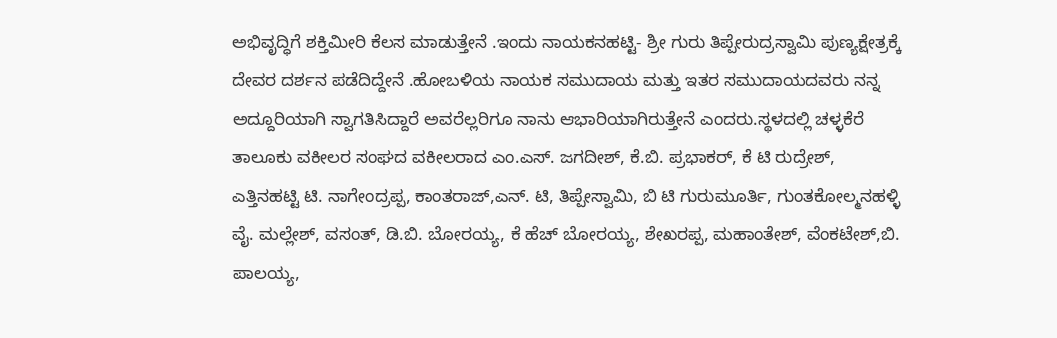ಅಭಿವೃದ್ಧಿಗೆ ಶಕ್ತಿಮೀರಿ ಕೆಲಸ ಮಾಡುತ್ತೇನೆ .ಇಂದು ನಾಯಕನಹಟ್ಟಿ- ಶ್ರೀ ಗುರು ತಿಪ್ಪೇರುದ್ರಸ್ವಾಮಿ ಪುಣ್ಯಕ್ಷೇತ್ರಕ್ಕೆ ದೇವರ ದರ್ಶನ ಪಡೆದಿದ್ದೇನೆ .ಹೋಬಳಿಯ ನಾಯಕ ಸಮುದಾಯ ಮತ್ತು ಇತರ ಸಮುದಾಯದವರು ನನ್ನ ಅದ್ದೂರಿಯಾಗಿ ಸ್ವಾಗತಿಸಿದ್ದಾರೆ ಅವರೆಲ್ಲರಿಗೂ ನಾನು ಆಭಾರಿಯಾಗಿರುತ್ತೇನೆ ಎಂದರು.ಸ್ಥಳದಲ್ಲಿ ಚಳ್ಳಕೆರೆ ತಾಲೂಕು ವಕೀಲರ ಸಂಘದ ವಕೀಲರಾದ ಎಂ.ಎಸ್. ಜಗದೀಶ್, ಕೆ.ಬಿ. ಪ್ರಭಾಕರ್, ಕೆ ಟಿ ರುದ್ರೇಶ್, ಎತ್ತಿನಹಟ್ಟಿ ಟಿ. ನಾಗೇಂದ್ರಪ್ಪ, ಕಾಂತರಾಜ್,ಎನ್. ಟಿ, ತಿಪ್ಪೇಸ್ವಾಮಿ, ಬಿ ಟಿ ಗುರುಮೂರ್ತಿ, ಗುಂತಕೋಲ್ಮನಹಳ್ಳಿ ವೈ. ಮಲ್ಲೇಶ್, ವಸಂತ್, ಡಿ.ಬಿ. ಬೋರಯ್ಯ, ಕೆ ಹೆಚ್ ಬೋರಯ್ಯ, ಶೇಖರಪ್ಪ, ಮಹಾಂತೇಶ್, ವೆಂಕಟೇಶ್,ಬಿ. ಪಾಲಯ್ಯ,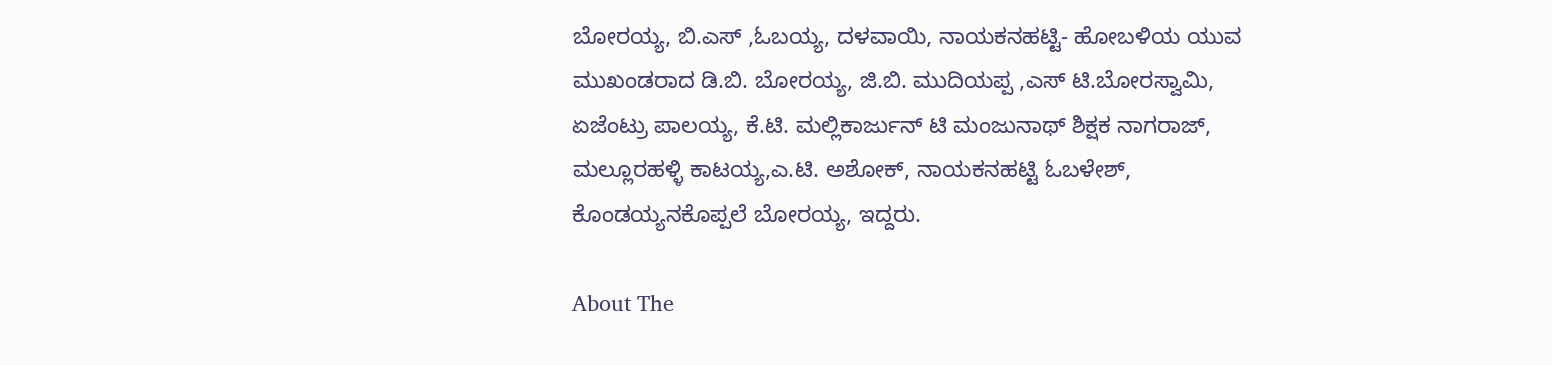ಬೋರಯ್ಯ, ಬಿ.ಎಸ್ ,ಓಬಯ್ಯ, ದಳವಾಯಿ, ನಾಯಕನಹಟ್ಟಿ- ಹೋಬಳಿಯ ಯುವ ಮುಖಂಡರಾದ ಡಿ.ಬಿ. ಬೋರಯ್ಯ, ಜಿ.ಬಿ. ಮುದಿಯಪ್ಪ ,ಎಸ್ ಟಿ.ಬೋರಸ್ವಾಮಿ, ಏಜೆಂಟ್ರು ಪಾಲಯ್ಯ, ಕೆ.ಟಿ. ಮಲ್ಲಿಕಾರ್ಜುನ್ ಟಿ ಮಂಜುನಾಥ್ ಶಿಕ್ಷಕ ನಾಗರಾಜ್, ಮಲ್ಲೂರಹಳ್ಳಿ ಕಾಟಯ್ಯ,ಎ.ಟಿ. ಅಶೋಕ್, ನಾಯಕನಹಟ್ಟಿ ಓಬಳೇಶ್, ಕೊಂಡಯ್ಯನಕೊಪ್ಪಲೆ ಬೋರಯ್ಯ, ಇದ್ದರು.

About The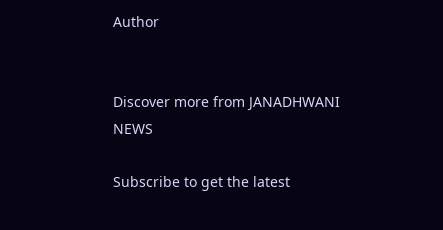Author


Discover more from JANADHWANI NEWS

Subscribe to get the latest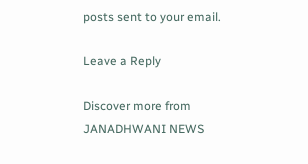posts sent to your email.

Leave a Reply

Discover more from JANADHWANI NEWS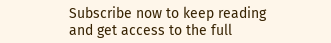Subscribe now to keep reading and get access to the full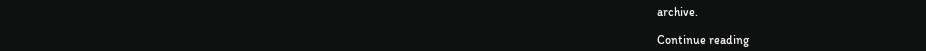archive.

Continue reading